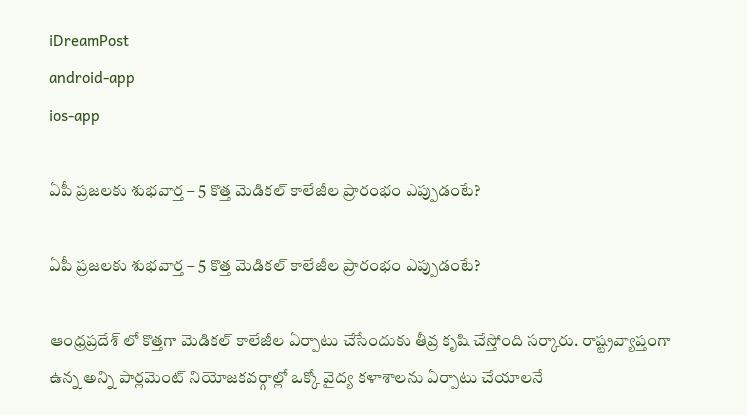iDreamPost
android-app
ios-app

ఏపీ ప్రజలకు శుభవార్త – 5 కొత్త మెడికల్ కాలేజీల ప్రారంభం ఎప్పుడంటే?

ఏపీ ప్రజలకు శుభవార్త – 5 కొత్త మెడికల్ కాలేజీల ప్రారంభం ఎప్పుడంటే?

ఆంధ్రప్రదేశ్ లో కొత్తగా మెడికల్ కాలేజీల ఏర్పాటు చేసేందుకు తీవ్ర కృషి చేస్తోంది సర్కారు. రాష్ట్రవ్యాప్తంగా ఉన్న అన్ని పార్లమెంట్ నియోజకవర్గాల్లో ఒక్కో వైద్య కళాశాలను ఏర్పాటు చేయాలనే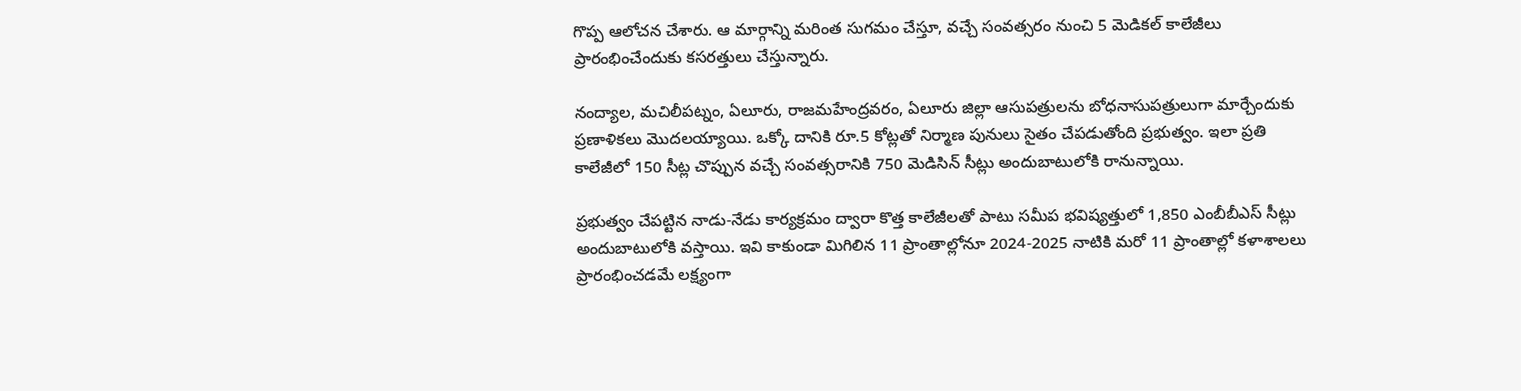గొప్ప ఆలోచన చేశారు. ఆ మార్గాన్ని మరింత సుగమం చేస్తూ, వచ్చే సంవత్సరం నుంచి 5 మెడికల్ కాలేజీలు ప్రారంభించేందుకు కసరత్తులు చేస్తున్నారు.

నంద్యాల, మచిలీపట్నం, ఏలూరు, రాజమహేంద్రవరం, ఏలూరు జిల్లా ఆసుపత్రులను బోధనాసుపత్రులుగా మార్చేందుకు ప్రణాళికలు మొదలయ్యాయి. ఒక్కో దానికి రూ.5 కోట్లతో నిర్మాణ పునులు సైతం చేపడుతోంది ప్రభుత్వం. ఇలా ప్రతి కాలేజీలో 150 సీట్ల చొప్పున వచ్చే సంవత్సరానికి 750 మెడిసిన్ సీట్లు అందుబాటులోకి రానున్నాయి.

ప్రభుత్వం చేపట్టిన నాడు-నేడు కార్యక్రమం ద్వారా కొత్త కాలేజీలతో పాటు సమీప భవిష్యత్తులో 1,850 ఎంబీబీఎస్‌ సీట్లు అందుబాటులోకి వస్తాయి. ఇవి కాకుండా మిగిలిన 11 ప్రాంతాల్లోనూ 2024-2025 నాటికి మరో 11 ప్రాంతాల్లో కళాశాలలు ప్రారంభించడమే లక్ష్యంగా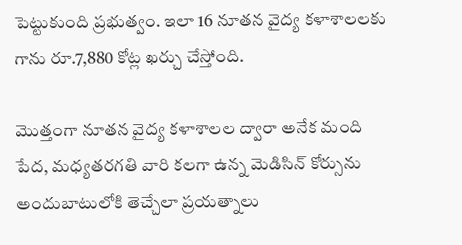పెట్టుకుంది ప్రభుత్వం. ఇలా 16 నూతన వైద్య కళాశాలలకు గాను రూ.7,880 కోట్ల ఖర్చు చేస్తోంది.

మొత్తంగా నూతన వైద్య కళాశాలల ద్వారా అనేక మంది పేద, మధ్యతరగతి వారి కలగా ఉన్న మెడిసిన్ కోర్సును అందుబాటులోకి తెచ్చేలా ప్రయత్నాలు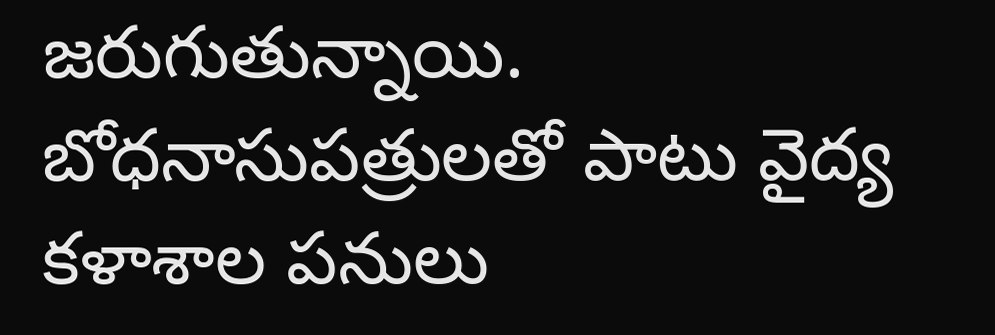జరుగుతున్నాయి. బోధనాసుపత్రులతో పాటు వైద్య కళాశాల పనులు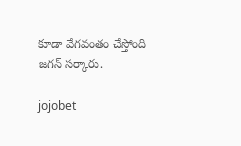కూడా వేగవంతం చేస్తోంది జగన్ సర్కారు.

jojobet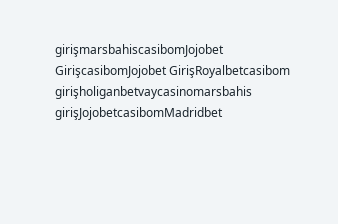girişmarsbahiscasibomJojobet GirişcasibomJojobet GirişRoyalbetcasibom girişholiganbetvaycasinomarsbahis girişJojobetcasibomMadridbet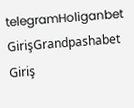telegramHoliganbet GirişGrandpashabet Giriş